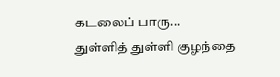கடலைப் பாரு...
துள்ளித் துள்ளி குழந்தை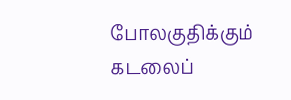போலகுதிக்கும் கடலைப்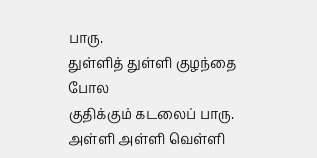பாரு.
துள்ளித் துள்ளி குழந்தை போல
குதிக்கும் கடலைப் பாரு.
அள்ளி அள்ளி வெள்ளி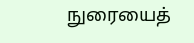நுரையைத்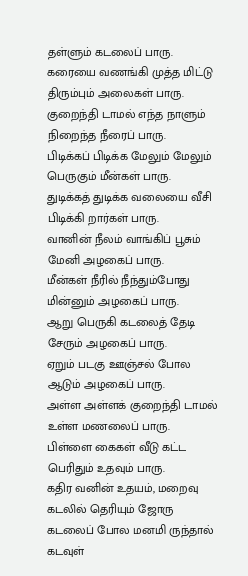தள்ளும் கடலைப் பாரு.
கரையை வணங்கி முத்த மிட்டு
திரும்பும் அலைகள் பாரு.
குறைந்தி டாமல் எந்த நாளும்
நிறைந்த நீரைப் பாரு.
பிடிக்கப் பிடிக்க மேலும் மேலும்
பெருகும் மீன்கள் பாரு.
துடிக்கத் துடிக்க வலையை வீசி
பிடிக்கி றார்கள் பாரு.
வானின் நீலம் வாங்கிப் பூசும்
மேனி அழகைப் பாரு.
மீன்கள் நீரில் நீந்தும்போது
மின்னும் அழகைப் பாரு.
ஆறு பெருகி கடலைத் தேடி
சேரும் அழகைப் பாரு.
ஏறும் படகு ஊஞ்சல் போல
ஆடும் அழகைப் பாரு.
அள்ள அள்ளக் குறைந்தி டாமல்
உள்ள மணலைப் பாரு.
பிள்ளை கைகள் வீடு கட்ட
பெரிதும் உதவும் பாரு.
கதிர வனின் உதயம், மறைவு
கடலில் தெரியும் ஜோரு
கடலைப் போல மனமி ருந்தால்
கடவுள்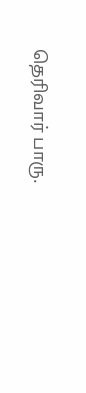தெரிவார் பாரு.